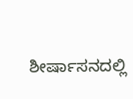ಶೀರ್ಷಾಸನದಲ್ಲಿ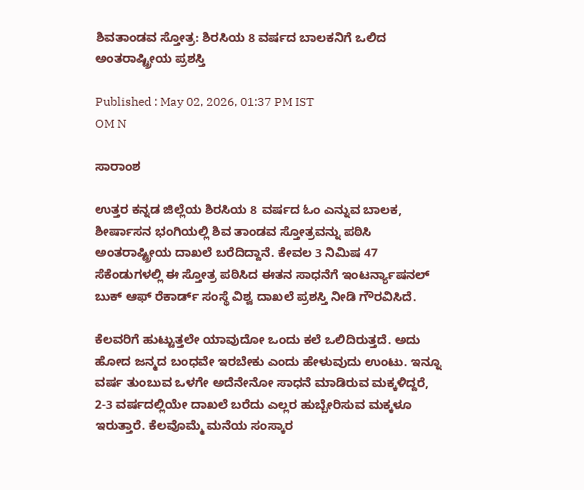ಶಿವತಾಂಡವ ಸ್ತೋತ್ರ: ಶಿರಸಿಯ 8 ವರ್ಷದ ಬಾಲಕನಿಗೆ ಒಲಿದ ಅಂತರಾಷ್ಟ್ರೀಯ ಪ್ರಶಸ್ತಿ

Published : May 02, 2026, 01:37 PM IST
OM N

ಸಾರಾಂಶ

ಉತ್ತರ ಕನ್ನಡ ಜಿಲ್ಲೆಯ ಶಿರಸಿಯ 8 ವರ್ಷದ ಓಂ ಎನ್ನುವ ಬಾಲಕ, ಶೀರ್ಷಾಸನ ಭಂಗಿಯಲ್ಲಿ ಶಿವ ತಾಂಡವ ಸ್ತೋತ್ರವನ್ನು ಪಠಿಸಿ ಅಂತರಾಷ್ಟ್ರೀಯ ದಾಖಲೆ ಬರೆದಿದ್ದಾನೆ. ಕೇವಲ 3 ನಿಮಿಷ 47 ಸೆಕೆಂಡುಗಳಲ್ಲಿ ಈ ಸ್ತೋತ್ರ ಪಠಿಸಿದ ಈತನ ಸಾಧನೆಗೆ ಇಂಟರ್ನ್ಯಾಷನಲ್ ಬುಕ್ ಆಫ್ ರೆಕಾರ್ಡ್ ಸಂಸ್ಥೆ ವಿಶ್ವ ದಾಖಲೆ ಪ್ರಶಸ್ತಿ ನೀಡಿ ಗೌರವಿಸಿದೆ.

ಕೆಲವರಿಗೆ ಹುಟ್ಟುತ್ತಲೇ ಯಾವುದೋ ಒಂದು ಕಲೆ ಒಲಿದಿರುತ್ತದೆ. ಅದು ಹೋದ ಜನ್ಮದ ಬಂಧವೇ ಇರಬೇಕು ಎಂದು ಹೇಳುವುದು ಉಂಟು. ಇನ್ನೂ ವರ್ಷ ತುಂಬುವ ಒಳಗೇ ಅದೆನೇನೋ ಸಾಧನೆ ಮಾಡಿರುವ ಮಕ್ಕಳಿದ್ದರೆ, 2-3 ವರ್ಷದಲ್ಲಿಯೇ ದಾಖಲೆ ಬರೆದು ಎಲ್ಲರ ಹುಬ್ಬೇರಿಸುವ ಮಕ್ಕಳೂ ಇರುತ್ತಾರೆ. ಕೆಲವೊಮ್ಮೆ ಮನೆಯ ಸಂಸ್ಕಾರ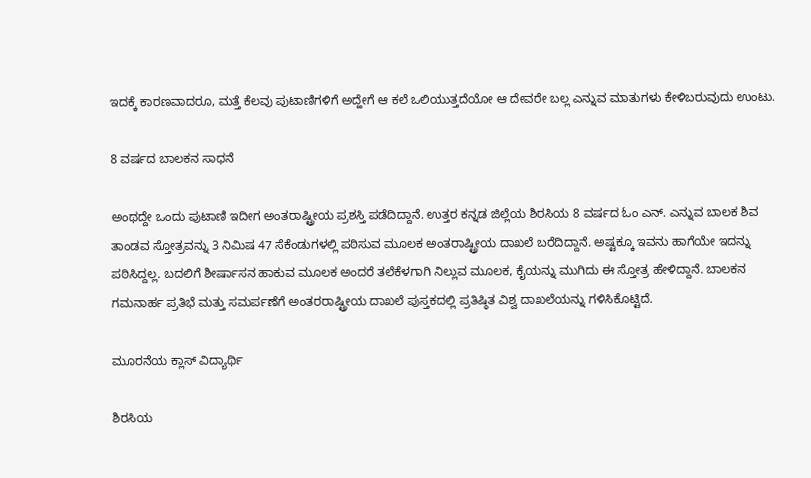ಇದಕ್ಕೆ ಕಾರಣವಾದರೂ, ಮತ್ತೆ ಕೆಲವು ಪುಟಾಣಿಗಳಿಗೆ ಅದ್ಹೇಗೆ ಆ ಕಲೆ ಒಲಿಯುತ್ತದೆಯೋ ಆ ದೇವರೇ ಬಲ್ಲ ಎನ್ನುವ ಮಾತುಗಳು ಕೇಳಿಬರುವುದು ಉಂಟು.

8 ವರ್ಷದ ಬಾಲಕನ ಸಾಧನೆ

ಅಂಥದ್ದೇ ಒಂದು ಪುಟಾಣಿ ಇದೀಗ ಅಂತರಾಷ್ಟ್ರೀಯ ಪ್ರಶಸ್ತಿ ಪಡೆದಿದ್ದಾನೆ. ಉತ್ತರ ಕನ್ನಡ ಜಿಲ್ಲೆಯ ಶಿರಸಿಯ 8 ವರ್ಷದ ಓಂ ಎನ್. ಎನ್ನುವ ಬಾಲಕ ಶಿವ ತಾಂಡವ ಸ್ತೋತ್ರವನ್ನು 3 ನಿಮಿಷ 47 ಸೆಕೆಂಡುಗಳಲ್ಲಿ ಪಠಿಸುವ ಮೂಲಕ ಅಂತರಾಷ್ಟ್ರೀಯ ದಾಖಲೆ ಬರೆದಿದ್ದಾನೆ. ಅಷ್ಟಕ್ಕೂ ಇವನು ಹಾಗೆಯೇ ಇದನ್ನು ಪಠಿಸಿದ್ದಲ್ಲ. ಬದಲಿಗೆ ಶೀರ್ಷಾಸನ ಹಾಕುವ ಮೂಲಕ ಅಂದರೆ ತಲೆಕೆಳಗಾಗಿ ನಿಲ್ಲುವ ಮೂಲಕ, ಕೈಯನ್ನು ಮುಗಿದು ಈ ಸ್ತೋತ್ರ ಹೇಳಿದ್ದಾನೆ. ಬಾಲಕನ ಗಮನಾರ್ಹ ಪ್ರತಿಭೆ ಮತ್ತು ಸಮರ್ಪಣೆಗೆ ಅಂತರರಾಷ್ಟ್ರೀಯ ದಾಖಲೆ ಪುಸ್ತಕದಲ್ಲಿ ಪ್ರತಿಷ್ಠಿತ ವಿಶ್ವ ದಾಖಲೆಯನ್ನು ಗಳಿಸಿಕೊಟ್ಟಿದೆ.

ಮೂರನೆಯ ಕ್ಲಾಸ್ ವಿದ್ಯಾರ್ಥಿ

ಶಿರಸಿಯ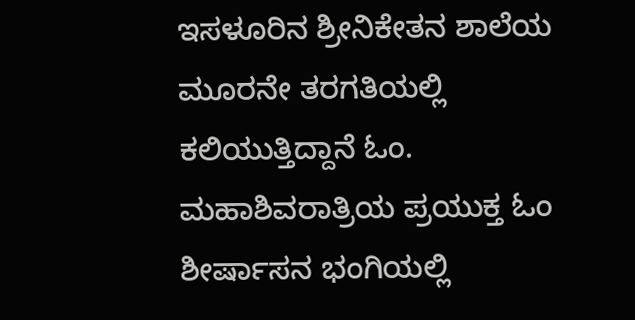ಇಸಳೂರಿನ ಶ್ರೀನಿಕೇತನ ಶಾಲೆಯ ಮೂರನೇ ತರಗತಿಯಲ್ಲಿ ಕಲಿಯುತ್ತಿದ್ದಾನೆ ಓಂ. ಮಹಾಶಿವರಾತ್ರಿಯ ಪ್ರಯುಕ್ತ ಓಂ ಶೀರ್ಷಾಸನ ಭಂಗಿಯಲ್ಲಿ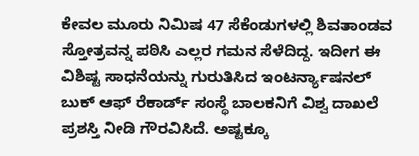ಕೇವಲ ಮೂರು ನಿಮಿಷ 47 ಸೆಕೆಂಡುಗಳಲ್ಲಿ ಶಿವತಾಂಡವ ಸ್ತೋತ್ರವನ್ನ ಪಠಿಸಿ ಎಲ್ಲರ ಗಮನ ಸೆಳೆದಿದ್ದ. ಇದೀಗ ಈ ವಿಶಿಷ್ಟ ಸಾಧನೆಯನ್ನು ಗುರುತಿಸಿದ ಇಂಟರ್ನ್ಯಾಷನಲ್ ಬುಕ್ ಆಫ್ ರೆಕಾರ್ಡ್ ಸಂಸ್ಥೆ ಬಾಲಕನಿಗೆ ವಿಶ್ವ ದಾಖಲೆ ಪ್ರಶಸ್ತಿ ನೀಡಿ ಗೌರವಿಸಿದೆ. ಅಷ್ಟಕ್ಕೂ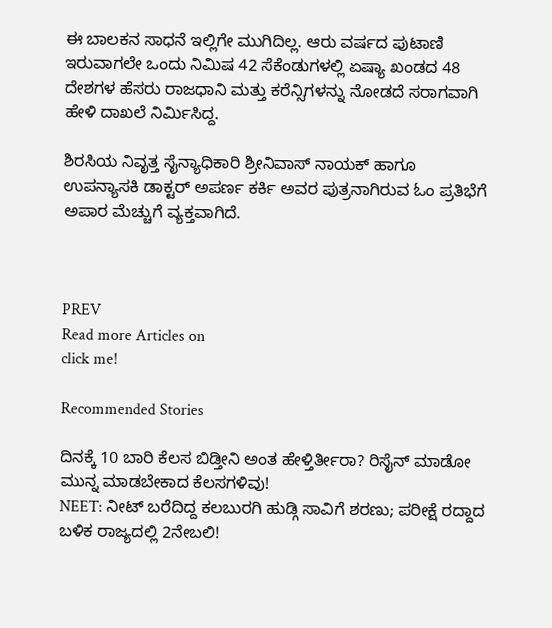ಈ ಬಾಲಕನ ಸಾಧನೆ ಇಲ್ಲಿಗೇ ಮುಗಿದಿಲ್ಲ. ಆರು ವರ್ಷದ ಪುಟಾಣಿ ಇರುವಾಗಲೇ ಒಂದು ನಿಮಿಷ 42 ಸೆಕೆಂಡುಗಳಲ್ಲಿ ಏಷ್ಯಾ ಖಂಡದ 48 ದೇಶಗಳ ಹೆಸರು ರಾಜಧಾನಿ ಮತ್ತು ಕರೆನ್ಸಿಗಳನ್ನು ನೋಡದೆ ಸರಾಗವಾಗಿ ಹೇಳಿ ದಾಖಲೆ ನಿರ್ಮಿಸಿದ್ದ.

ಶಿರಸಿಯ ನಿವೃತ್ತ ಸೈನ್ಯಾಧಿಕಾರಿ ಶ್ರೀನಿವಾಸ್ ನಾಯಕ್ ಹಾಗೂ ಉಪನ್ಯಾಸಕಿ ಡಾಕ್ಟರ್ ಅಪರ್ಣ ಕರ್ಕಿ ಅವರ ಪುತ್ರನಾಗಿರುವ ಓಂ ಪ್ರತಿಭೆಗೆ ಅಪಾರ ಮೆಚ್ಚುಗೆ ವ್ಯಕ್ತವಾಗಿದೆ.



PREV
Read more Articles on
click me!

Recommended Stories

ದಿನಕ್ಕೆ 10 ಬಾರಿ ಕೆಲಸ ಬಿಡ್ತೀನಿ ಅಂತ ಹೇಳ್ತಿರ್ತೀರಾ? ರಿಸೈನ್‌ ಮಾಡೋ ಮುನ್ನ ಮಾಡಬೇಕಾದ ಕೆಲಸಗಳಿವು!
NEET: ನೀಟ್‌ ಬರೆದಿದ್ದ ಕಲಬುರಗಿ ಹುಡ್ಗಿ ಸಾವಿಗೆ ಶರಣು; ಪರೀಕ್ಷೆ ರದ್ದಾದ ಬಳಿಕ ರಾಜ್ಯದಲ್ಲಿ 2ನೇಬಲಿ!